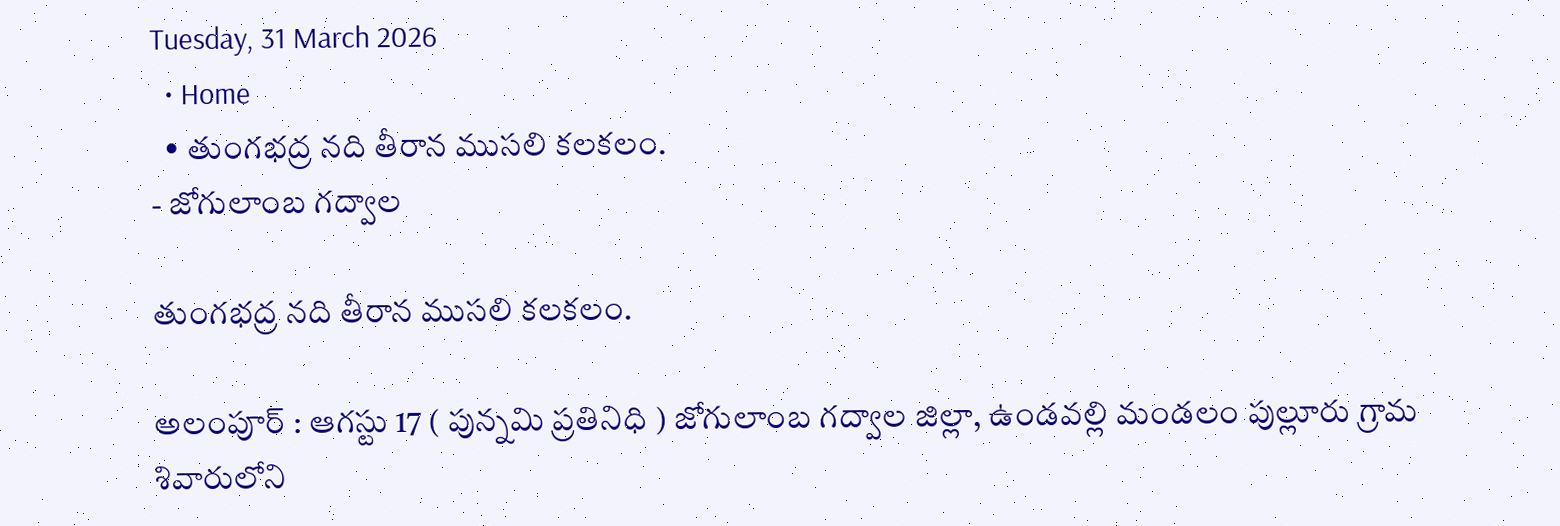Tuesday, 31 March 2026
  • Home
  • తుంగభద్ర నది తీరాన ముసలి కలకలం.
- జోగులాంబ గద్వాల

తుంగభద్ర నది తీరాన ముసలి కలకలం.

అలంపూర్ : ఆగస్టు 17 ( పున్నమి ప్రతినిధి ) జోగులాంబ గద్వాల జిల్లా, ఉండవల్లి మండలం పుల్లూరు గ్రామ శివారులోని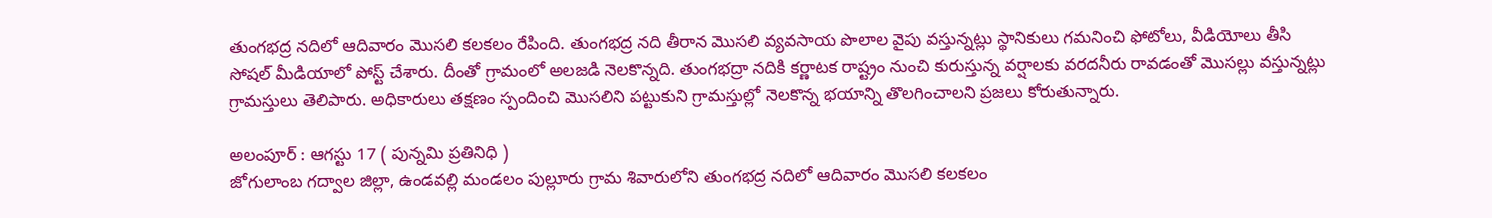తుంగభద్ర నదిలో ఆదివారం మొసలి కలకలం రేపింది. తుంగభద్ర నది తీరాన మొసలి వ్యవసాయ పొలాల వైపు వస్తున్నట్లు స్థానికులు గమనించి ఫోటోలు, వీడియోలు తీసి సోషల్ మీడియాలో పోస్ట్ చేశారు. దీంతో గ్రామంలో అలజడి నెలకొన్నది. తుంగభద్రా నదికి కర్ణాటక రాష్ట్రం నుంచి కురుస్తున్న వర్షాలకు వరదనీరు రావడంతో మొసల్లు వస్తున్నట్లు గ్రామస్తులు తెలిపారు. అధికారులు తక్షణం స్పందించి మొసలిని పట్టుకుని గ్రామస్తుల్లో నెలకొన్న భయాన్ని తొలగించాలని ప్రజలు కోరుతున్నారు.

అలంపూర్ : ఆగస్టు 17 ( పున్నమి ప్రతినిధి )
జోగులాంబ గద్వాల జిల్లా, ఉండవల్లి మండలం పుల్లూరు గ్రామ శివారులోని తుంగభద్ర నదిలో ఆదివారం మొసలి కలకలం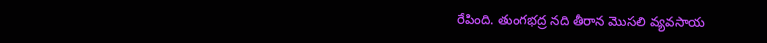రేపింది. తుంగభద్ర నది తీరాన మొసలి వ్యవసాయ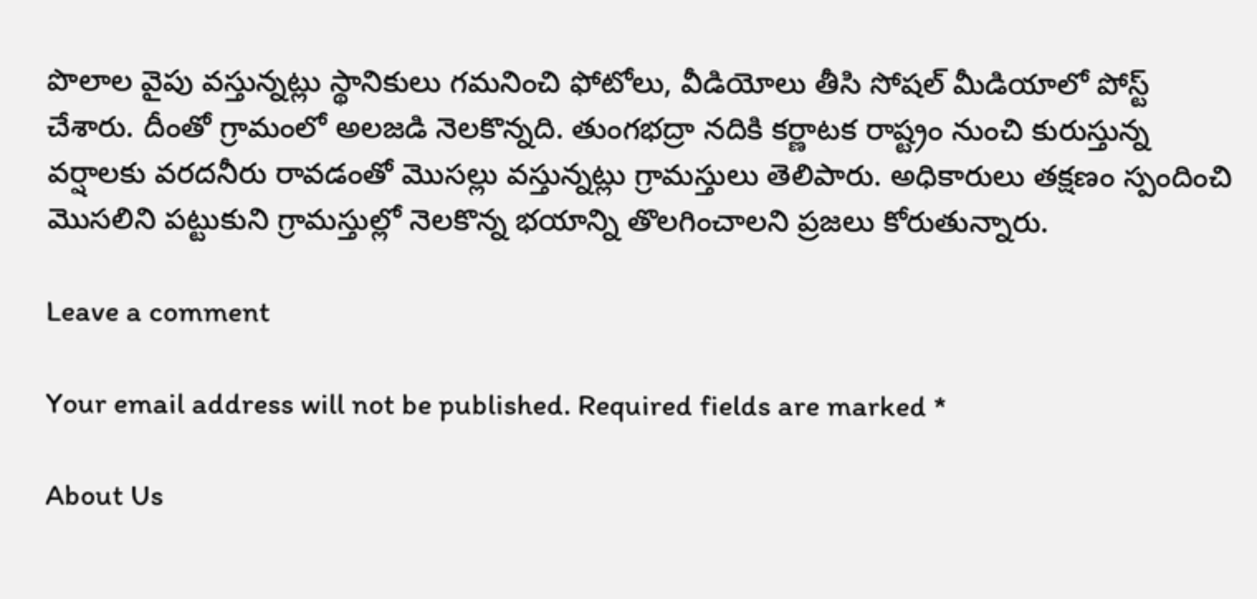పొలాల వైపు వస్తున్నట్లు స్థానికులు గమనించి ఫోటోలు, వీడియోలు తీసి సోషల్ మీడియాలో పోస్ట్ చేశారు. దీంతో గ్రామంలో అలజడి నెలకొన్నది. తుంగభద్రా నదికి కర్ణాటక రాష్ట్రం నుంచి కురుస్తున్న వర్షాలకు వరదనీరు రావడంతో మొసల్లు వస్తున్నట్లు గ్రామస్తులు తెలిపారు. అధికారులు తక్షణం స్పందించి మొసలిని పట్టుకుని గ్రామస్తుల్లో నెలకొన్న భయాన్ని తొలగించాలని ప్రజలు కోరుతున్నారు.

Leave a comment

Your email address will not be published. Required fields are marked *

About Us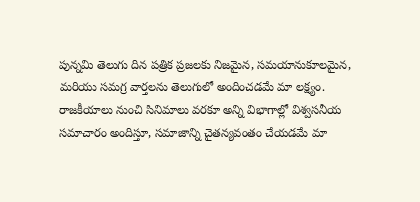పున్నమి తెలుగు దిన పత్రిక ప్రజలకు నిజమైన, సమయానుకూలమైన, మరియు సమగ్ర వార్తలను తెలుగులో అందించడమే మా లక్ష్యం.
రాజకీయాలు నుంచి సినిమాలు వరకూ అన్ని విభాగాల్లో విశ్వసనీయ సమాచారం అందిస్తూ, సమాజాన్ని చైతన్యవంతం చేయడమే మా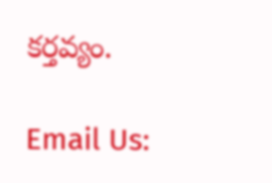కర్తవ్యం.

Email Us: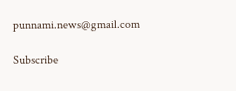punnami.news@gmail.com

Subscribe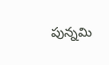పున్నమి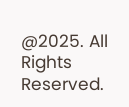@2025. All Rights Reserved.